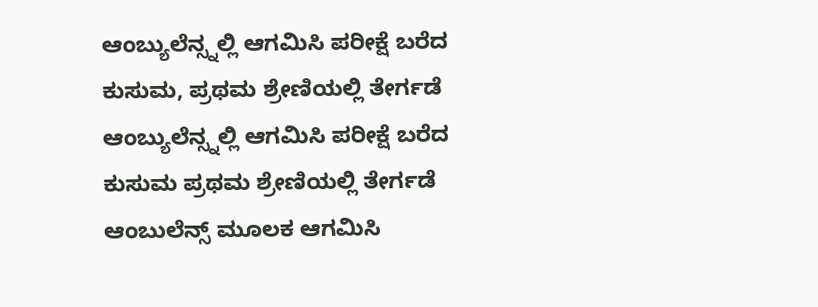ಆಂಬ್ಯುಲೆನ್ಸ್ನಲ್ಲಿ ಆಗಮಿಸಿ ಪರೀಕ್ಷೆ ಬರೆದ ಕುಸುಮ, ಪ್ರಥಮ ಶ್ರೇಣಿಯಲ್ಲಿ ತೇರ್ಗಡೆ
ಆಂಬ್ಯುಲೆನ್ಸ್ನಲ್ಲಿ ಆಗಮಿಸಿ ಪರೀಕ್ಷೆ ಬರೆದ ಕುಸುಮ ಪ್ರಥಮ ಶ್ರೇಣಿಯಲ್ಲಿ ತೇರ್ಗಡೆ
ಆಂಬುಲೆನ್ಸ್ ಮೂಲಕ ಆಗಮಿಸಿ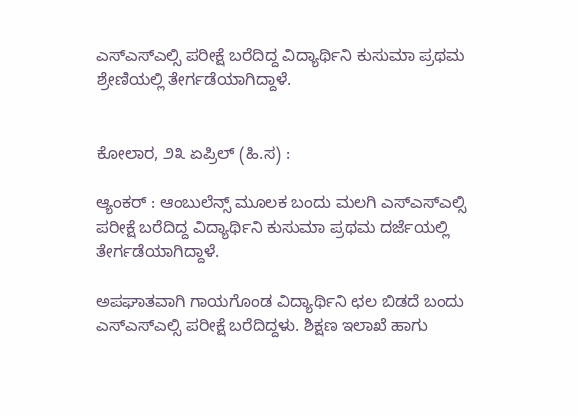ಎಸ್ಎಸ್ಎಲ್ಸಿ ಪರೀಕ್ಷೆ ಬರೆದಿದ್ದ ವಿದ್ಯಾರ್ಥಿನಿ ಕುಸುಮಾ ಪ್ರಥಮ ಶ್ರೇಣಿಯಲ್ಲಿ ತೇರ್ಗಡೆಯಾಗಿದ್ದಾಳೆ.


ಕೋಲಾರ, ೨೩ ಏಪ್ರಿಲ್ (ಹಿ.ಸ) :

ಆ್ಯಂಕರ್ : ಆಂಬುಲೆನ್ಸ್ ಮೂಲಕ ಬಂದು ಮಲಗಿ ಎಸ್ಎಸ್ಎಲ್ಸಿ ಪರೀಕ್ಷೆ ಬರೆದಿದ್ದ ವಿದ್ಯಾರ್ಥಿನಿ ಕುಸುಮಾ ಪ್ರಥಮ ದರ್ಜೆಯಲ್ಲಿ ತೇರ್ಗಡೆಯಾಗಿದ್ದಾಳೆ.

ಅಪಘಾತವಾಗಿ ಗಾಯಗೊಂಡ ವಿದ್ಯಾರ್ಥಿನಿ ಛಲ ಬಿಡದೆ ಬಂದು ಎಸ್ಎಸ್ಎಲ್ಸಿ ಪರೀಕ್ಷೆ ಬರೆದಿದ್ದಳು. ಶಿಕ್ಷಣ ಇಲಾಖೆ ಹಾಗು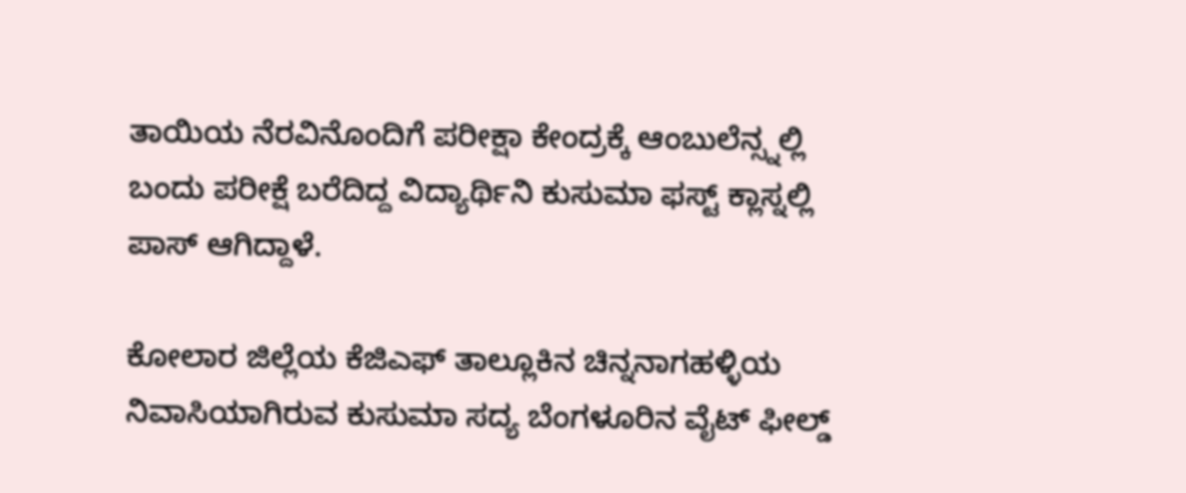ತಾಯಿಯ ನೆರವಿನೊಂದಿಗೆ ಪರೀಕ್ಷಾ ಕೇಂದ್ರಕ್ಕೆ ಆಂಬುಲೆನ್ಸ್ನಲ್ಲಿ ಬಂದು ಪರೀಕ್ಷೆ ಬರೆದಿದ್ದ ವಿದ್ಯಾರ್ಥಿನಿ ಕುಸುಮಾ ಫಸ್ಟ್ ಕ್ಲಾಸ್ನಲ್ಲಿ ಪಾಸ್ ಆಗಿದ್ದಾಳೆ.

ಕೋಲಾರ ಜಿಲ್ಲೆಯ ಕೆಜಿಎಫ್ ತಾಲ್ಲೂಕಿನ ಚಿನ್ನನಾಗಹಳ್ಳಿಯ ನಿವಾಸಿಯಾಗಿರುವ ಕುಸುಮಾ ಸದ್ಯ ಬೆಂಗಳೂರಿನ ವೈಟ್ ಫೀಲ್ಡ್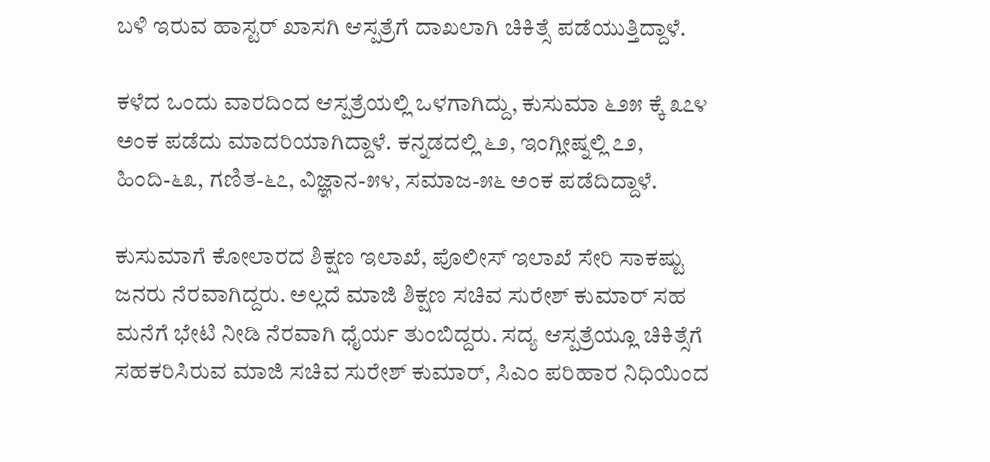ಬಳಿ ಇರುವ ಹಾಸ್ಟರ್ ಖಾಸಗಿ ಆಸ್ಪತ್ರೆಗೆ ದಾಖಲಾಗಿ ಚಿಕಿತ್ಸೆ ಪಡೆಯುತ್ತಿದ್ದಾಳೆ.

ಕಳೆದ ಒಂದು ವಾರದಿಂದ ಆಸ್ಪತ್ರೆಯಲ್ಲಿ ಒಳಗಾಗಿದ್ದು, ಕುಸುಮಾ ೬೨೫ ಕ್ಕೆ ೩೭೪ ಅಂಕ ಪಡೆದು ಮಾದರಿಯಾಗಿದ್ದಾಳೆ. ಕನ್ನಡದಲ್ಲಿ ೬೨, ಇಂಗ್ಲೀಷ್ನಲ್ಲಿ ೭೨, ಹಿಂದಿ-೬೩, ಗಣಿತ-೬೭, ವಿಜ್ಞಾನ-೫೪, ಸಮಾಜ-೫೬ ಅಂಕ ಪಡೆದಿದ್ದಾಳೆ.

ಕುಸುಮಾಗೆ ಕೋಲಾರದ ಶಿಕ್ಷಣ ಇಲಾಖೆ, ಪೊಲೀಸ್ ಇಲಾಖೆ ಸೇರಿ ಸಾಕಷ್ಟು ಜನರು ನೆರವಾಗಿದ್ದರು. ಅಲ್ಲದೆ ಮಾಜಿ ಶಿಕ್ಷಣ ಸಚಿವ ಸುರೇಶ್ ಕುಮಾರ್ ಸಹ ಮನೆಗೆ ಭೇಟಿ ನೀಡಿ ನೆರವಾಗಿ ಧೈರ್ಯ ತುಂಬಿದ್ದರು. ಸದ್ಯ ಆಸ್ಪತ್ರೆಯ್ಲೂ ಚಿಕಿತ್ಸೆಗೆ ಸಹಕರಿಸಿರುವ ಮಾಜಿ ಸಚಿವ ಸುರೇಶ್ ಕುಮಾರ್, ಸಿಎಂ ಪರಿಹಾರ ನಿಧಿಯಿಂದ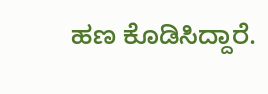ಹಣ ಕೊಡಿಸಿದ್ದಾರೆ.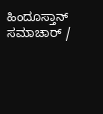ಹಿಂದೂಸ್ತಾನ್ ಸಮಾಚಾರ್ /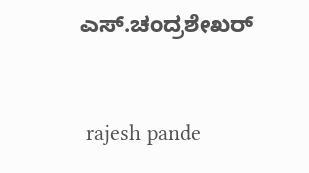ಎಸ್.ಚಂದ್ರಶೇಖರ್


 rajesh pande